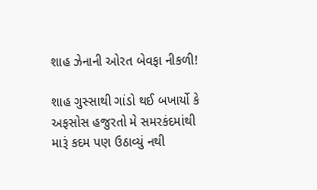શાહ ઝેનાની ઓરત બેવફા નીકળી!

શાહ ગુસ્સાથી ગાંડો થઈ બખાર્યો કે અફસોસ હજુરતો મે સમરકંદમાંથી મારૂં કદમ પણ ઉઠાવ્યું નથી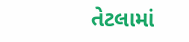તેટલામાં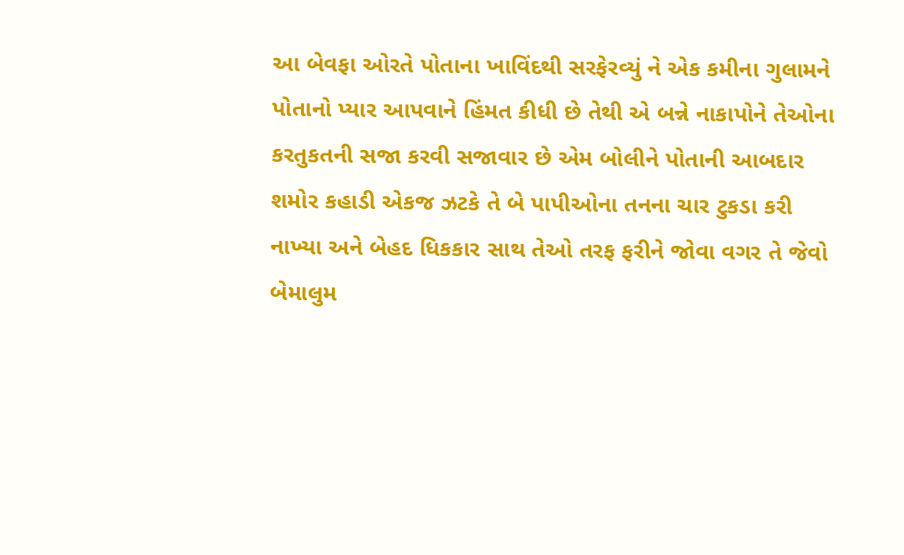આ બેવફા ઓરતે પોતાના ખાવિંદથી સરફેરવ્યું ને એક કમીના ગુલામને પોતાનો પ્યાર આપવાને હિંમત કીધી છે તેથી એ બન્ને નાકાપોને તેઓના કરતુકતની સજા કરવી સજાવાર છે એમ બોલીને પોતાની આબદાર શમોર કહાડી એકજ ઝટકે તે બે પાપીઓના તનના ચાર ટુકડા કરી નાખ્યા અને બેહદ ધિકકાર સાથ તેઓ તરફ ફરીને જોવા વગર તે જેવો બેમાલુમ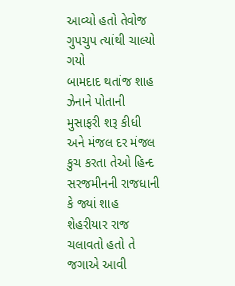આવ્યો હતો તેવોજ ગુપચુપ ત્યાંથી ચાલ્યો ગયો
બામદાદ થતાંજ શાહ ઝેનાને પોતાની મુસાફરી શરૂ કીધી અને મંજલ દર મંજલ કુચ કરતા તેઓ હિન્દ સરજમીનની રાજધાની કે જ્યાં શાહ શેહરીયાર રાજ ચલાવતો હતો તે જગાએ આવી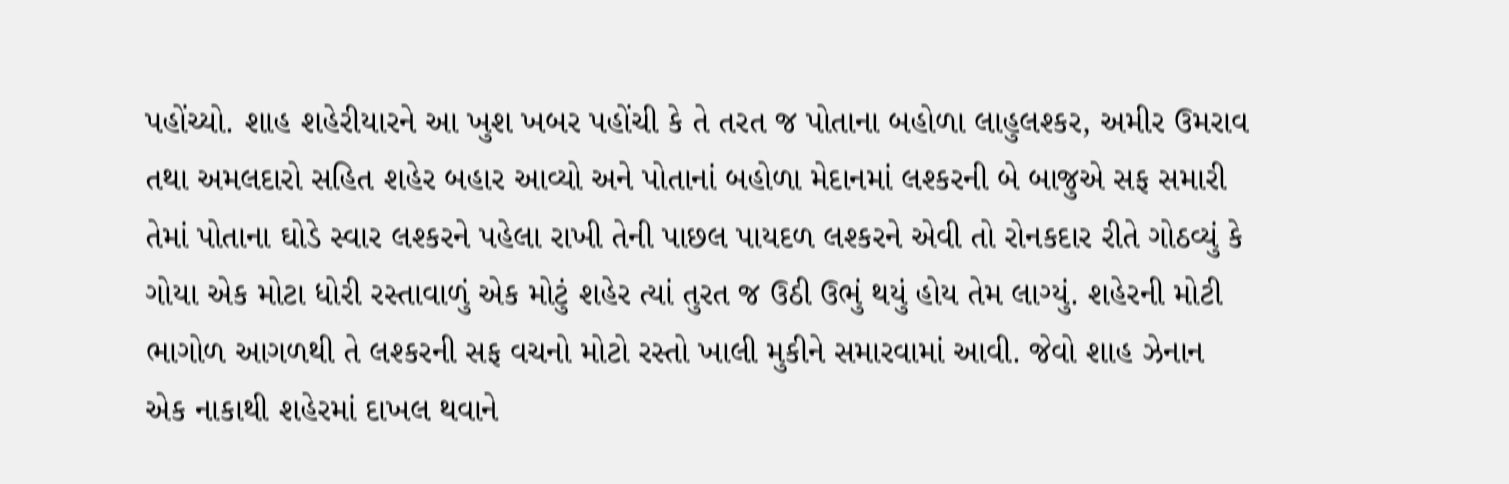પહોંચ્યો. શાહ શહેરીયારને આ ખુશ ખબર પહોંચી કે તે તરત જ પોતાના બહોળા લાહુલશ્કર, અમીર ઉમરાવ તથા અમલદારો સહિત શહેર બહાર આવ્યો અને પોતાનાં બહોળા મેદાનમાં લશ્કરની બે બાજુએ સફ સમારી તેમાં પોતાના ઘોડે સ્વાર લશ્કરને પહેલા રાખી તેની પાછલ પાયદળ લશ્કરને એવી તો રોનકદાર રીતે ગોઠવ્યું કે ગોયા એક મોટા ધોરી રસ્તાવાળું એક મોટું શહેર ત્યાં તુરત જ ઉઠી ઉભું થયું હોય તેમ લાગ્યું. શહેરની મોટી ભાગોળ આગળથી તે લશ્કરની સફ વચનો મોટો રસ્તો ખાલી મુકીને સમારવામાં આવી. જેવો શાહ ઝેનાન એક નાકાથી શહેરમાં દાખલ થવાને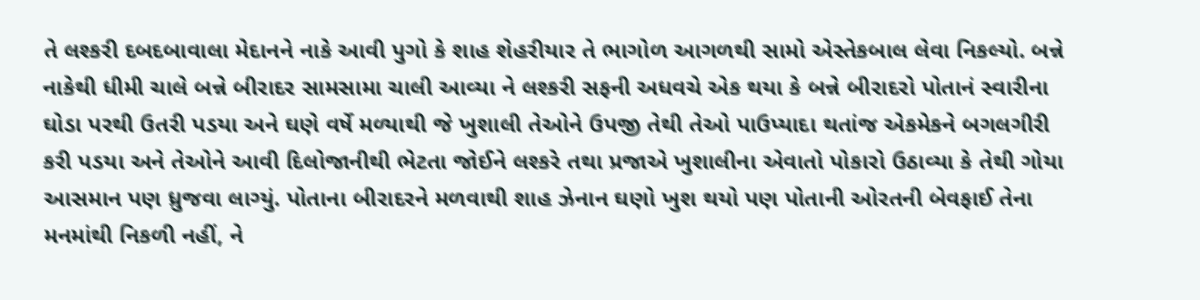તે લશ્કરી દબદબાવાલા મેદાનને નાકે આવી પુગો કે શાહ શેહરીયાર તે ભાગોળ આગળથી સામો એસ્તેકબાલ લેવા નિકલ્યો. બન્ને નાકેથી ધીમી ચાલે બન્ને બીરાદર સામસામા ચાલી આવ્યા ને લશ્કરી સફની અધવચે એક થયા કે બન્ને બીરાદરો પોતાનં સ્વારીના ઘોડા પરથી ઉતરી પડયા અને ઘણે વર્ષે મળ્યાથી જે ખુશાલી તેઓને ઉપજી તેથી તેઓ પાઉપ્યાદા થતાંજ એકમેકને બગલગીરી કરી પડયા અને તેઓને આવી દિલોજાનીથી ભેટતા જોઈને લશ્કરે તથા પ્રજાએ ખુશાલીના એવાતો પોકારો ઉઠાવ્યા કે તેથી ગોયા આસમાન પણ ધ્રુજવા લાગ્યું. પોતાના બીરાદરને મળવાથી શાહ ઝેનાન ઘણો ખુશ થયો પણ પોતાની ઓરતની બેવફાઈ તેના મનમાંથી નિકળી નહીં, ને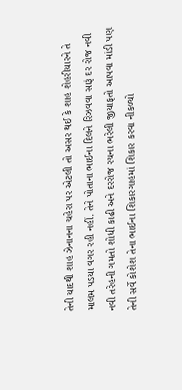તેની યાદથી શાહ ઝેનાનના ચહેરા પર એટલી તો અસર થઈ કે શાહ શેહરીયારને તે માલમ પડયા વગર રહી નહીં. તેને પોતાના ભાઈના દિલને રિઝવવા સારૂં દર રોજ નવી નવી તરેહની ગમતો શોધી કાઢી અને દરરોજ રચના ભરેલી જીયાફતો આપવા માંડી પણ તેની સર્વે કોશેશ તેના ભાઈના શિકારગાહમાં શિકાર કરવા નીકળ્યો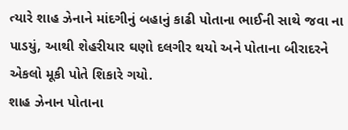ત્યારે શાહ ઝેનાને માંદગીનું બહાનું કાઢી પોતાના ભાઈની સાથે જવા ના પાડયું, આથી શેહરીયાર ઘણો દલગીર થયો અને પોતાના બીરાદરને એકલો મૂકી પોતે શિકારે ગયો.
શાહ ઝેનાન પોતાના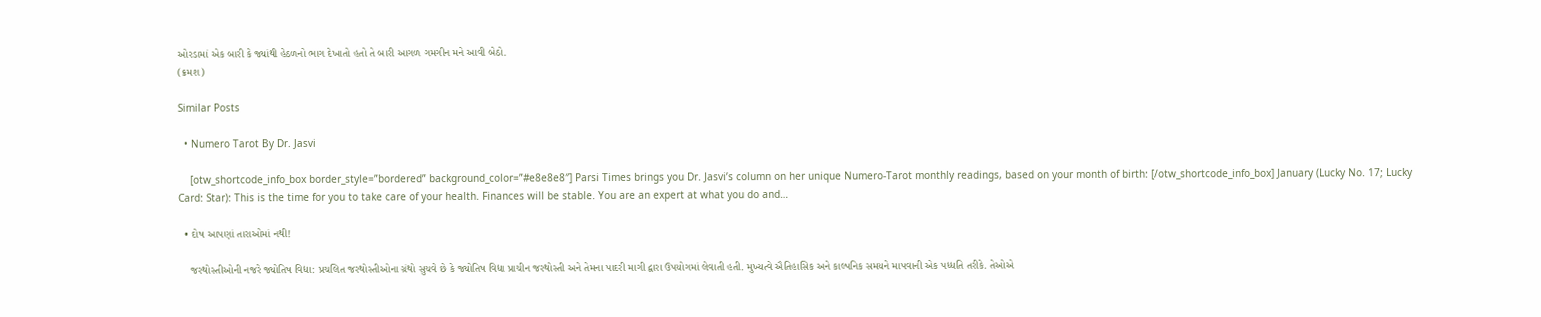ઓરડામાં એક બારી કે જ્યાંથી હેઠળનો ભાગ દેખાતો હતો તે બારી આગળ ગમગીન મને આવી બેઠો.
(ક્રમશ)

Similar Posts

  • Numero Tarot By Dr. Jasvi

    [otw_shortcode_info_box border_style=”bordered” background_color=”#e8e8e8″] Parsi Times brings you Dr. Jasvi’s column on her unique Numero-Tarot monthly readings, based on your month of birth: [/otw_shortcode_info_box] January (Lucky No. 17; Lucky Card: Star): This is the time for you to take care of your health. Finances will be stable. You are an expert at what you do and…

  • દોષ આપણાં તારાઓમાં નથી!

    જરથોસ્તીઓની નજરે જ્યોતિષ વિદ્યા: પ્રચલિત જરથોસ્તીઓના ગ્રંથો સુચવે છે કે જ્યોતિષ વિદ્યા પ્રાચીન જરથોસ્તી અને તેમના પાદરી માગી દ્વારા ઉપયોગમાં લેવાતી હતી. મુખ્યત્વે ઐતિહાસિક અને કાલ્પનિક સમયને માપવાની એક પધ્ધતિ તરીકે. તેઓએ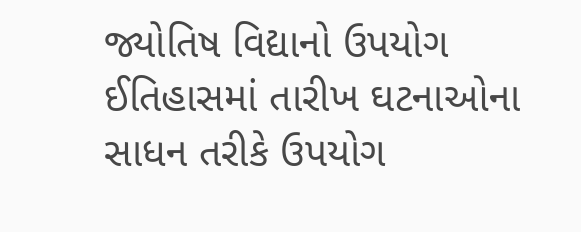જ્યોતિષ વિદ્યાનો ઉપયોગ ઈતિહાસમાં તારીખ ઘટનાઓના સાધન તરીકે ઉપયોગ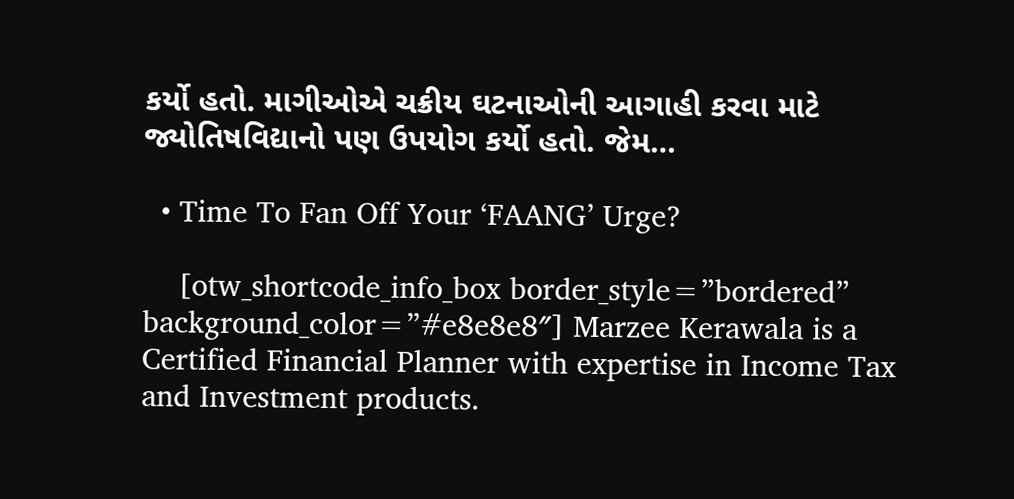કર્યો હતો. માગીઓએ ચક્રીય ઘટનાઓની આગાહી કરવા માટે જ્યોતિષવિદ્યાનો પણ ઉપયોગ કર્યો હતો. જેમ…

  • Time To Fan Off Your ‘FAANG’ Urge?

    [otw_shortcode_info_box border_style=”bordered” background_color=”#e8e8e8″] Marzee Kerawala is a Certified Financial Planner with expertise in Income Tax and Investment products.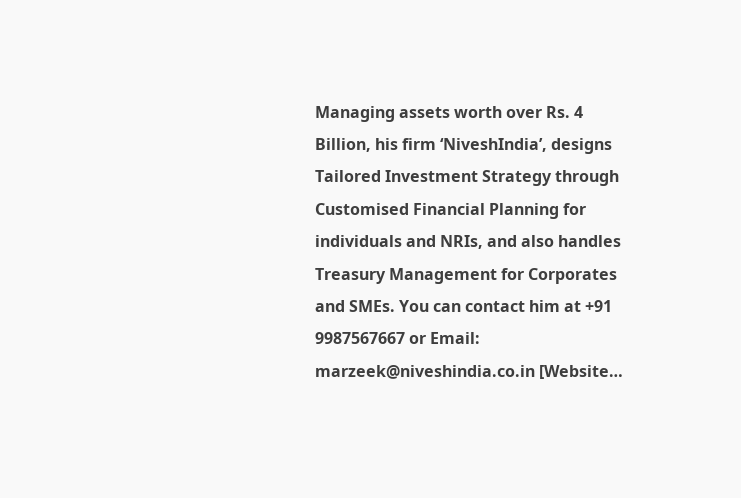Managing assets worth over Rs. 4 Billion, his firm ‘NiveshIndia’, designs Tailored Investment Strategy through Customised Financial Planning for individuals and NRIs, and also handles Treasury Management for Corporates and SMEs. You can contact him at +91 9987567667 or Email: marzeek@niveshindia.co.in [Website…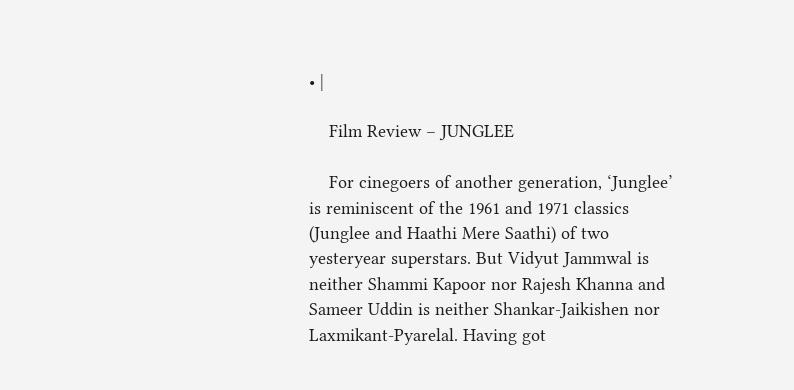• |

    Film Review – JUNGLEE

    For cinegoers of another generation, ‘Junglee’ is reminiscent of the 1961 and 1971 classics (Junglee and Haathi Mere Saathi) of two yesteryear superstars. But Vidyut Jammwal is neither Shammi Kapoor nor Rajesh Khanna and Sameer Uddin is neither Shankar-Jaikishen nor Laxmikant-Pyarelal. Having got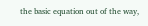the basic equation out of the way,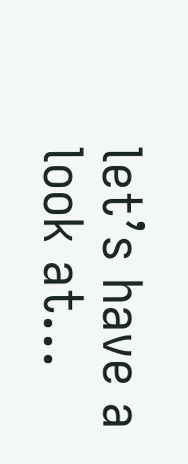let’s have a look at…